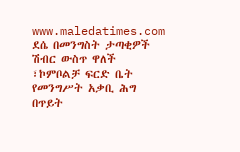www.maledatimes.com ደሴ በመንግስት ታጣቂዎች ሽብር ውስጥ ዋለች ፣ኮምቦልቻ ፍርድ ቤት የመንግሥት አቃቢ ሕግ በጥይት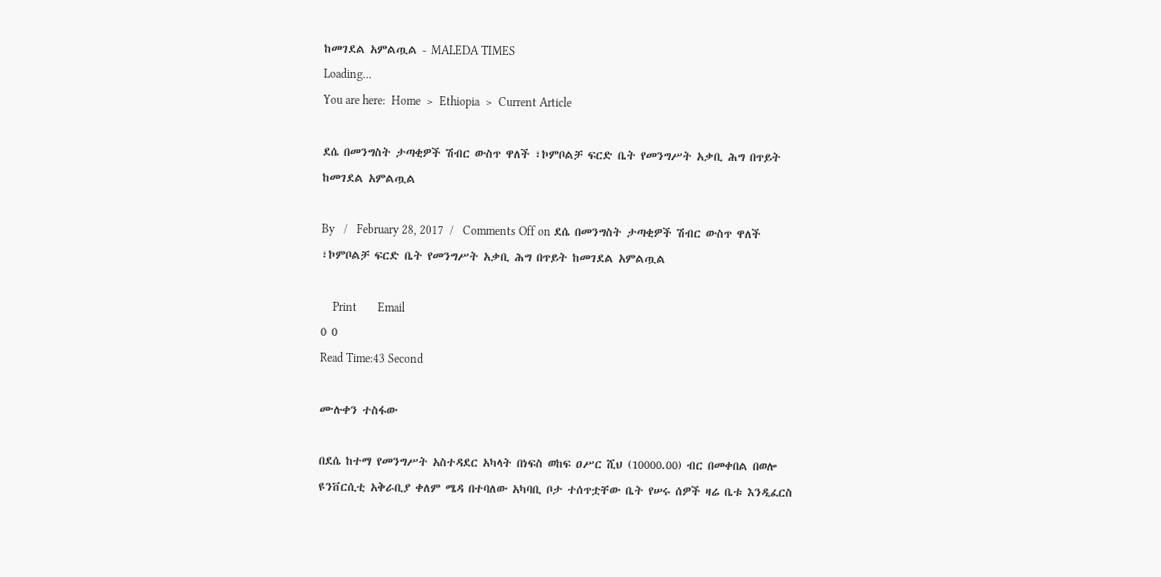ከመገደል አምልጧል - MALEDA TIMES
Loading...
You are here:  Home  >  Ethiopia  >  Current Article

ደሴ በመንግስት ታጣቂዎች ሽብር ውስጥ ዋለች ፣ኮምቦልቻ ፍርድ ቤት የመንግሥት አቃቢ ሕግ በጥይት ከመገደል አምልጧል

By   /   February 28, 2017  /   Comments Off on ደሴ በመንግስት ታጣቂዎች ሽብር ውስጥ ዋለች ፣ኮምቦልቻ ፍርድ ቤት የመንግሥት አቃቢ ሕግ በጥይት ከመገደል አምልጧል

    Print       Email
0 0
Read Time:43 Second

ሙሉቀን ተስፋው

በደሴ ከተማ የመንግሥት አስተዳደር አካላት በነፍስ ወከፍ ዐሥር ሺህ (10000.00) ብር በመቀበል በወሎ ዩንቨርሲቲ አቅራቢያ ቀለም ሜዳ በተባለው አካባቢ ቦታ ተሰጥቷቸው ቤት የሠሩ ሰዎች ዛሬ ቤቱ እንዲፈርስ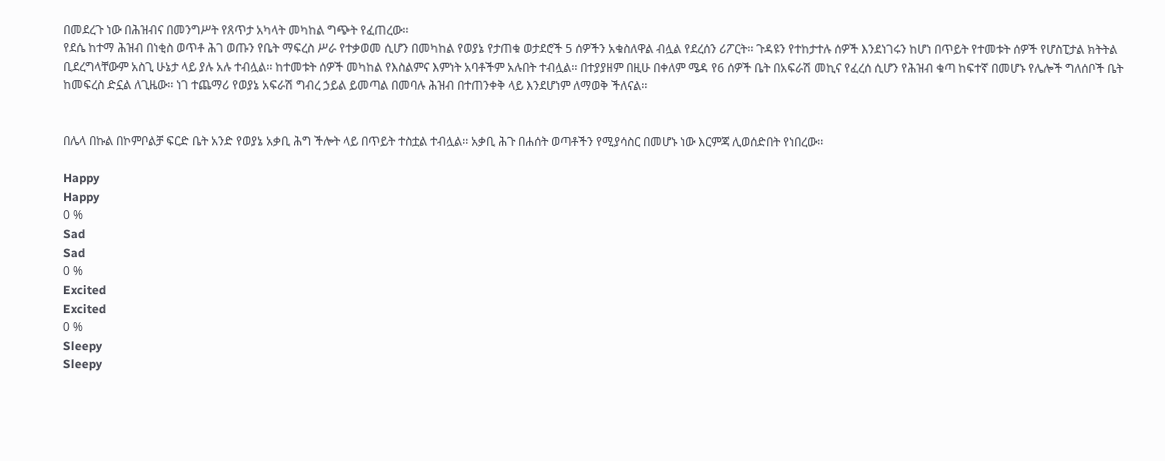በመደረጉ ነው በሕዝብና በመንግሥት የጸጥታ አካላት መካከል ግጭት የፈጠረው፡፡
የደሴ ከተማ ሕዝብ በነቂስ ወጥቶ ሕገ ወጡን የቤት ማፍረስ ሥራ የተቃወመ ሲሆን በመካከል የወያኔ የታጠቁ ወታደሮች 5 ሰዎችን አቁስለዋል ብሏል የደረሰን ሪፖርት፡፡ ጉዳዩን የተከታተሉ ሰዎች እንደነገሩን ከሆነ በጥይት የተመቱት ሰዎች የሆስፒታል ክትትል ቢደረግላቸውም አስጊ ሁኔታ ላይ ያሉ አሉ ተብሏል፡፡ ከተመቱት ሰዎች መካከል የእስልምና እምነት አባቶችም አሉበት ተብሏል፡፡ በተያያዘም በዚሁ በቀለም ሜዳ የ6 ሰዎች ቤት በአፍራሽ መኪና የፈረሰ ሲሆን የሕዝብ ቁጣ ከፍተኛ በመሆኑ የሌሎች ግለሰቦች ቤት ከመፍረስ ድኗል ለጊዜው፡፡ ነገ ተጨማሪ የወያኔ አፍራሽ ግብረ ኃይል ይመጣል በመባሉ ሕዝብ በተጠንቀቅ ላይ እንደሆነም ለማወቅ ችለናል፡፡


በሌላ በኩል በኮምቦልቻ ፍርድ ቤት አንድ የወያኔ አቃቢ ሕግ ችሎት ላይ በጥይት ተስቷል ተብሏል፡፡ አቃቢ ሕጉ በሐሰት ወጣቶችን የሚያሳስር በመሆኑ ነው እርምጃ ሊወሰድበት የነበረው፡፡

Happy
Happy
0 %
Sad
Sad
0 %
Excited
Excited
0 %
Sleepy
Sleepy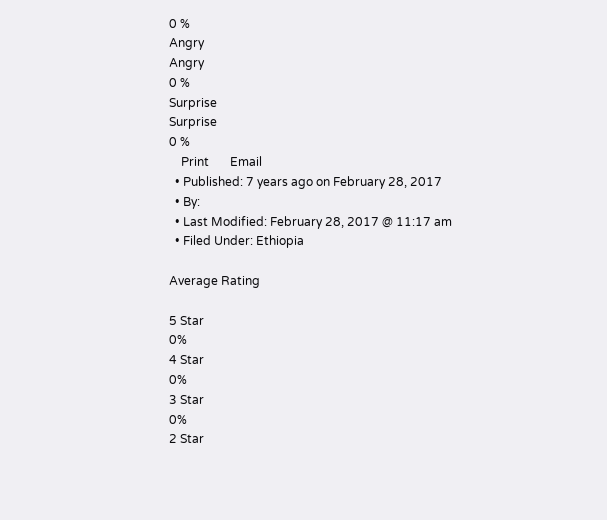0 %
Angry
Angry
0 %
Surprise
Surprise
0 %
    Print       Email
  • Published: 7 years ago on February 28, 2017
  • By:
  • Last Modified: February 28, 2017 @ 11:17 am
  • Filed Under: Ethiopia

Average Rating

5 Star
0%
4 Star
0%
3 Star
0%
2 Star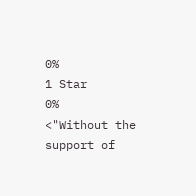0%
1 Star
0%
<"Without the support of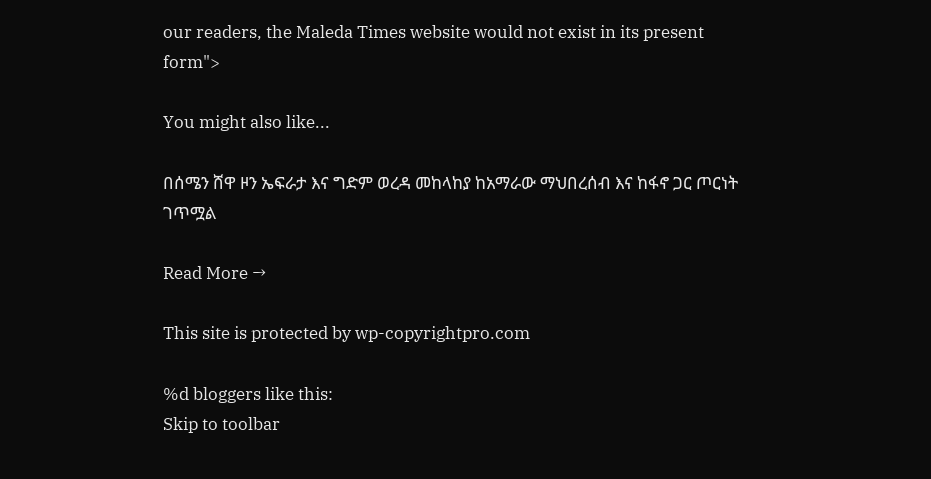our readers, the Maleda Times website would not exist in its present form">

You might also like...

በሰሜን ሸዋ ዞን ኤፍራታ እና ግድም ወረዳ መከላከያ ከአማራው ማህበረሰብ እና ከፋኖ ጋር ጦርነት ገጥሟል

Read More →

This site is protected by wp-copyrightpro.com

%d bloggers like this:
Skip to toolbar